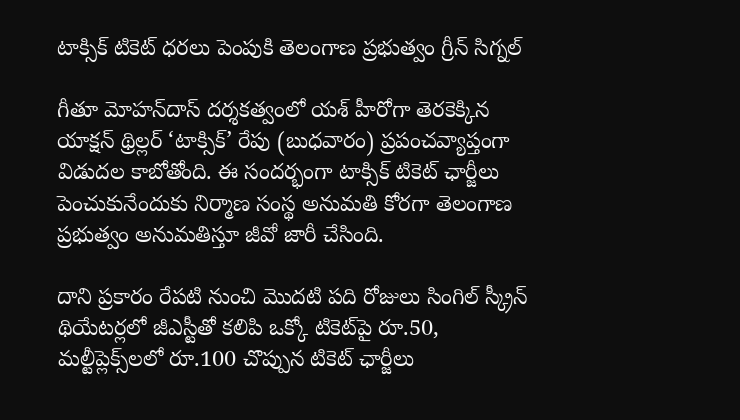టాక్సిక్ టికెట్ ధరలు పెంపుకి తెలంగాణ ప్రభుత్వం గ్రీన్ సిగ్నల్‌

గీతూ మోహన్‌దాస్ దర్శకత్వంలో యశ్ హీరోగా తెరకెక్కిన యాక్షన్‌ థ్రిల్లర్‌ ‘టాక్సిక్’ రేపు (బుధవారం) ప్రపంచవ్యాప్తంగా విడుదల కాబోతోంది. ఈ సందర్భంగా టాక్సిక్ టికెట్ ఛార్జీలు పెంచుకునేందుకు నిర్మాణ సంస్థ అనుమతి కోరగా తెలంగాణ ప్రభుత్వం అనుమతిస్తూ జీవో జారీ చేసింది.

దాని ప్రకారం రేపటి నుంచి మొదటి పది రోజులు సింగిల్‌ స్క్రీన్‌ థియేటర్లలో జీఎస్టీతో కలిపి ఒక్కో టికెట్‌పై రూ.50, మల్టీప్లెక్స్‌లలో రూ.100 చొప్పున టికెట్‌ ఛార్జీలు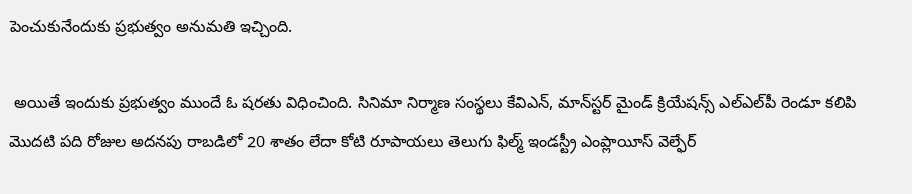పెంచుకునేందుకు ప్రభుత్వం అనుమతి ఇచ్చింది.

 అయితే ఇందుకు ప్రభుత్వం ముందే ఓ షరతు విధించింది. సినిమా నిర్మాణ సంస్థలు కేవిఎన్, మాన్‌స్టర్‌ మైండ్‌ క్రియేషన్స్‌ ఎల్‌ఎల్‌పీ రెండూ కలిపి మొదటి పది రోజుల అదనపు రాబడిలో 20 శాతం లేదా కోటి రూపాయలు తెలుగు ఫిల్మ్‌ ఇండస్ట్రీ ఎంప్లాయీస్‌ వెల్ఫేర్‌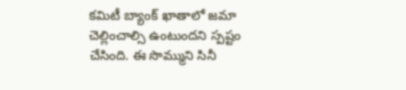కమిటీ బ్యాంక్ ఖాతాలో జమా చెల్లించాల్సి ఉంటుందని స్పష్టం చేసింది. ఈ సొమ్ముని సినీ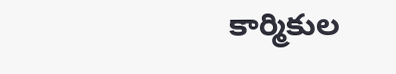కార్మికుల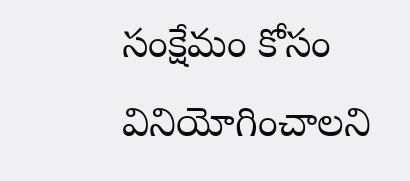సంక్షేమం కోసం వినియోగించాలని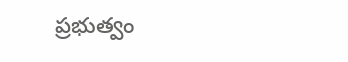ప్రభుత్వం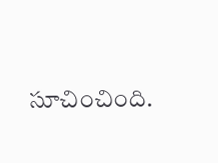సూచించింది.